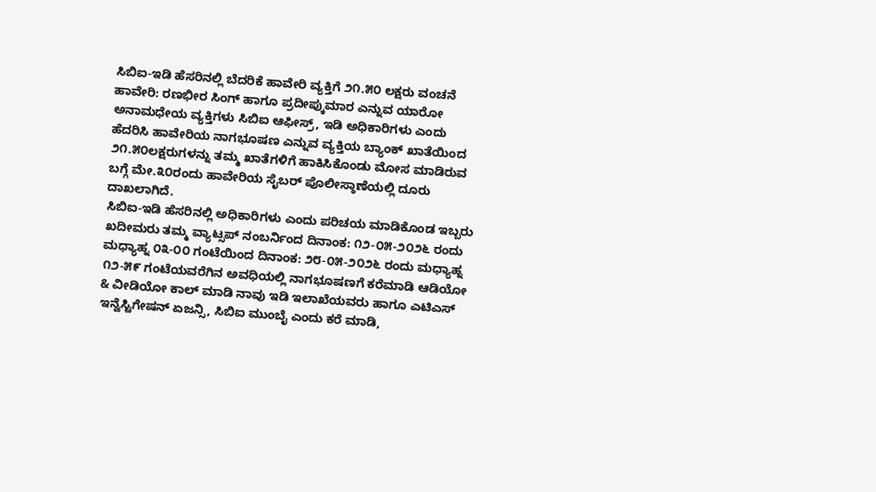ಸಿಬಿಐ-ಇಡಿ ಹೆಸರಿನಲ್ಲಿ ಬೆದರಿಕೆ ಹಾವೇರಿ ವ್ಯಕ್ತಿಗೆ ೨೧.೫೦ ಲಕ್ಷರು ವಂಚನೆ
ಹಾವೇರಿ: ರಣಭೀರ ಸಿಂಗ್ ಹಾಗೂ ಪ್ರದೀಪ್ಕುಮಾರ ಎನ್ನುವ ಯಾರೋ ಅನಾಮಧೇಯ ವ್ಯಕ್ತಿಗಳು ಸಿಬಿಐ ಆಫೀಸ್ರ್, ಇಡಿ ಅಧಿಕಾರಿಗಳು ಎಂದು ಹೆದರಿಸಿ ಹಾವೇರಿಯ ನಾಗಭೂಷಣ ಎನ್ನುವ ವ್ಯಕ್ತಿಯ ಬ್ಯಾಂಕ್ ಖಾತೆಯಿಂದ ೨೧.೫೦ಲಕ್ಷರುಗಳನ್ನು ತಮ್ಮ ಖಾತೆಗಳಿಗೆ ಹಾಕಿಸಿಕೊಂಡು ಮೋಸ ಮಾಡಿರುವ ಬಗ್ಗೆ ಮೇ.೩೦ರಂದು ಹಾವೇರಿಯ ಸೈಬರ್ ಪೊಲೀಸ್ಠಾಣೆಯಲ್ಲಿ ದೂರು ದಾಖಲಾಗಿದೆ.
ಸಿಬಿಐ-ಇಡಿ ಹೆಸರಿನಲ್ಲಿ ಅಧಿಕಾರಿಗಳು ಎಂದು ಪರಿಚಯ ಮಾಡಿಕೊಂಡ ಇಬ್ಬರು ಖದೀಮರು ತಮ್ಮ ವ್ಯಾಟ್ಸಪ್ ನಂಬರ್ನಿಂದ ದಿನಾಂಕ: ೧೨-೦೫-೨೦೨೬ ರಂದು ಮಧ್ಯಾಹ್ನ ೦೩-೦೦ ಗಂಟೆಯಿಂದ ದಿನಾಂಕ: ೨೮-೦೫-೨೦೨೬ ರಂದು ಮಧ್ಯಾಹ್ನ ೧೨-೫೯ ಗಂಟೆಯವರೆಗಿನ ಅವಧಿಯಲ್ಲಿ ನಾಗಭೂಷಣಗೆ ಕರೆಮಾಡಿ ಆಡಿಯೋ & ವೀಡಿಯೋ ಕಾಲ್ ಮಾಡಿ ನಾವು ಇಡಿ ಇಲಾಖೆಯವರು ಹಾಗೂ ಎಟಿಎಸ್ ಇನ್ವೆಸ್ಟಿಗೇಷನ್ ಏಜನ್ಸಿ, ಸಿಬಿಐ ಮುಂಬೈ ಎಂದು ಕರೆ ಮಾಡಿ,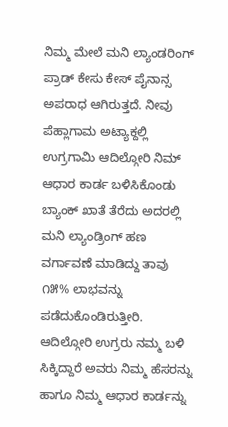ನಿಮ್ಮ ಮೇಲೆ ಮನಿ ಲ್ಯಾಂಡರಿಂಗ್ ಪ್ರಾಡ್ ಕೇಸು ಕೇಸ್ ಪೈನಾನ್ಸ ಅಪರಾಧ ಆಗಿರುತ್ತದೆ. ನೀವು ಪೆಹ್ಲಾಗಾಮ ಅಟ್ಯಾಕ್ದಲ್ಲಿ ಉಗ್ರಗಾಮಿ ಆದಿಲ್ಗೋರಿ ನಿಮ್ ಆಧಾರ ಕಾರ್ಡ ಬಳಿಸಿಕೊಂಡು ಬ್ಯಾಂಕ್ ಖಾತೆ ತೆರೆದು ಅದರಲ್ಲಿ ಮನಿ ಲ್ಯಾಂಡ್ರಿಂಗ್ ಹಣ
ವರ್ಗಾವಣೆ ಮಾಡಿದ್ದು ತಾವು ೧೫% ಲಾಭವನ್ನು ಪಡೆದುಕೊಂಡಿರುತ್ತೀರಿ. ಆದಿಲ್ಗೋರಿ ಉಗ್ರರು ನಮ್ಮ ಬಳಿ ಸಿಕ್ಕಿದ್ದಾರೆ ಅವರು ನಿಮ್ಮ ಹೆಸರನ್ನು ಹಾಗೂ ನಿಮ್ಮ ಆಧಾರ ಕಾರ್ಡನ್ನು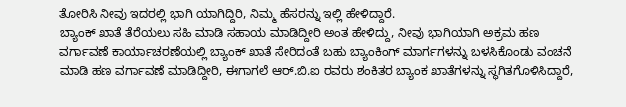ತೋರಿಸಿ ನೀವು ಇದರಲ್ಲಿ ಭಾಗಿ ಯಾಗಿದ್ದಿರಿ, ನಿಮ್ಮ ಹೆಸರನ್ನು ಇಲ್ಲಿ ಹೇಳಿದ್ದಾರೆ.
ಬ್ಯಾಂಕ್ ಖಾತೆ ತೆರೆಯಲು ಸಹಿ ಮಾಡಿ ಸಹಾಯ ಮಾಡಿದ್ದೀರಿ ಅಂತ ಹೇಳಿದ್ದು, ನೀವು ಭಾಗಿಯಾಗಿ ಅಕ್ರಮ ಹಣ ವರ್ಗಾವಣೆ ಕಾರ್ಯಾಚರಣೆಯಲ್ಲಿ ಬ್ಯಾಂಕ್ ಖಾತೆ ಸೇರಿದಂತೆ ಬಹು ಬ್ಯಾಂಕಿಂಗ್ ಮಾರ್ಗಗಳನ್ನು ಬಳಸಿಕೊಂಡು ವಂಚನೆ ಮಾಡಿ ಹಣ ವರ್ಗಾವಣೆ ಮಾಡಿದ್ದೀರಿ, ಈಗಾಗಲೆ ಆರ್.ಬಿ.ಐ ರವರು ಶಂಕಿತರ ಬ್ಯಾಂಕ ಖಾತೆಗಳನ್ನು ಸ್ಥಗಿತಗೊಳಿಸಿದ್ದಾರೆ,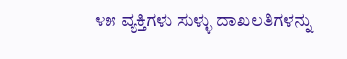೪೫ ವ್ಯಕ್ತಿಗಳು ಸುಳ್ಳು ದಾಖಲತಿಗಳನ್ನು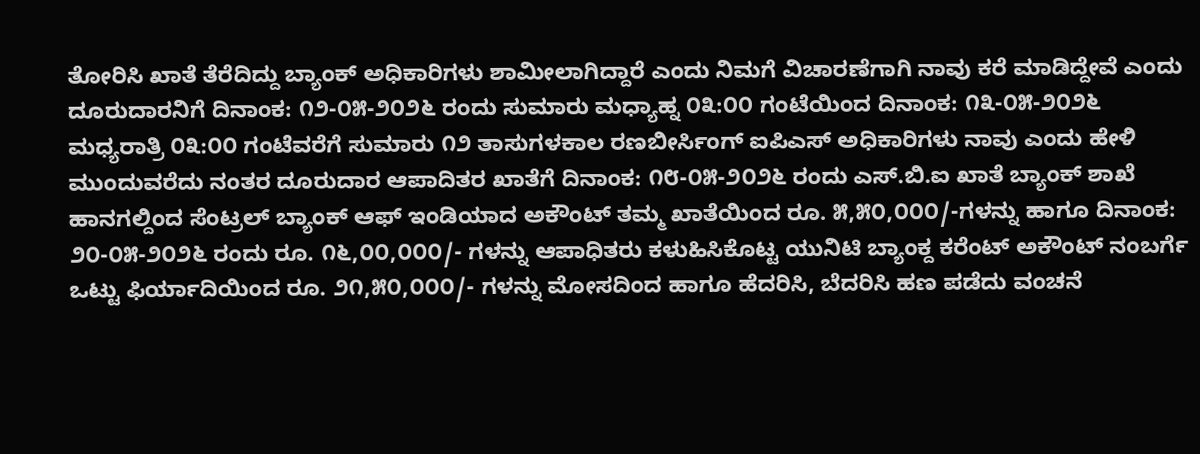ತೋರಿಸಿ ಖಾತೆ ತೆರೆದಿದ್ದು ಬ್ಯಾಂಕ್ ಅಧಿಕಾರಿಗಳು ಶಾಮೀಲಾಗಿದ್ದಾರೆ ಎಂದು ನಿಮಗೆ ವಿಚಾರಣೆಗಾಗಿ ನಾವು ಕರೆ ಮಾಡಿದ್ದೇವೆ ಎಂದು ದೂರುದಾರನಿಗೆ ದಿನಾಂಕ: ೧೨-೦೫-೨೦೨೬ ರಂದು ಸುಮಾರು ಮಧ್ಯಾಹ್ನ ೦೩:೦೦ ಗಂಟೆಯಿಂದ ದಿನಾಂಕ: ೧೩-೦೫-೨೦೨೬ ಮಧ್ಯರಾತ್ರಿ ೦೩:೦೦ ಗಂಟೆವರೆಗೆ ಸುಮಾರು ೧೨ ತಾಸುಗಳಕಾಲ ರಣಬೀರ್ಸಿಂಗ್ ಐಪಿಎಸ್ ಅಧಿಕಾರಿಗಳು ನಾವು ಎಂದು ಹೇಳಿ ಮುಂದುವರೆದು ನಂತರ ದೂರುದಾರ ಆಪಾದಿತರ ಖಾತೆಗೆ ದಿನಾಂಕ: ೧೮-೦೫-೨೦೨೬ ರಂದು ಎಸ್.ಬಿ.ಐ ಖಾತೆ ಬ್ಯಾಂಕ್ ಶಾಖೆ ಹಾನಗಲ್ದಿಂದ ಸೆಂಟ್ರಲ್ ಬ್ಯಾಂಕ್ ಆಫ್ ಇಂಡಿಯಾದ ಅಕೌಂಟ್ ತಮ್ಮ ಖಾತೆಯಿಂದ ರೂ. ೫,೫೦,೦೦೦/-ಗಳನ್ನು ಹಾಗೂ ದಿನಾಂಕ: ೨೦-೦೫-೨೦೨೬ ರಂದು ರೂ. ೧೬,೦೦,೦೦೦/- ಗಳನ್ನು ಆಪಾಧಿತರು ಕಳುಹಿಸಿಕೊಟ್ಟ ಯುನಿಟಿ ಬ್ಯಾಂಕ್ದ ಕರೆಂಟ್ ಅಕೌಂಟ್ ನಂಬರ್ಗೆ ಒಟ್ಟು ಫಿರ್ಯಾದಿಯಿಂದ ರೂ. ೨೧,೫೦,೦೦೦/- ಗಳನ್ನು ಮೋಸದಿಂದ ಹಾಗೂ ಹೆದರಿಸಿ, ಬೆದರಿಸಿ ಹಣ ಪಡೆದು ವಂಚನೆ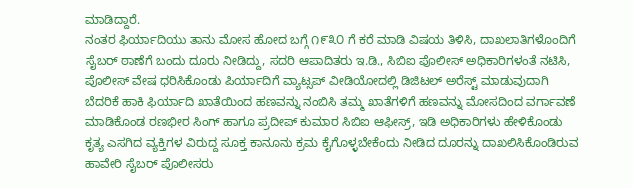ಮಾಡಿದ್ದಾರೆ.
ನಂತರ ಫಿರ್ಯಾದಿಯು ತಾನು ಮೋಸ ಹೋದ ಬಗ್ಗೆ ೧೯೩೦ ಗೆ ಕರೆ ಮಾಡಿ ವಿಷಯ ತಿಳಿಸಿ, ದಾಖಲಾತಿಗಳೊಂದಿಗೆ ಸೈಬರ್ ಠಾಣೆಗೆ ಬಂದು ದೂರು ನೀಡಿದ್ದು, ಸದರಿ ಆಪಾದಿತರು ಇ.ಡಿ., ಸಿಬಿಐ ಪೊಲೀಸ್ ಅಧಿಕಾರಿಗಳಂತೆ ನಟಿಸಿ, ಪೊಲೀಸ್ ವೇಷ ಧರಿಸಿಕೊಂಡು ಪಿರ್ಯಾದಿಗೆ ವ್ಯಾಟ್ಸಪ್ ವೀಡಿಯೋದಲ್ಲಿ ಡಿಜಿಟಲ್ ಅರೆಸ್ಟ್ ಮಾಡುವುದಾಗಿ ಬೆದರಿಕೆ ಹಾಕಿ ಫಿರ್ಯಾದಿ ಖಾತೆಯಿಂದ ಹಣವನ್ನು ನಂಬಿಸಿ ತಮ್ಮ ಖಾತೆಗಳಿಗೆ ಹಣವನ್ನು ಮೋಸದಿಂದ ವರ್ಗಾವಣೆ ಮಾಡಿಕೊಂಡ ರಣಭೀರ ಸಿಂಗ್ ಹಾಗೂ ಪ್ರದೀಪ್ ಕುಮಾರ ಸಿಬಿಐ ಆಫೀಸ್ರ್, ಇಡಿ ಅಧಿಕಾರಿಗಳು ಹೇಳಿಕೊಂಡು ಕೃತ್ಯ ಎಸಗಿದ ವ್ಯಕ್ತಿಗಳ ವಿರುದ್ದ ಸೂಕ್ತ ಕಾನೂನು ಕ್ರಮ ಕೈಗೊಳ್ಳಬೇಕೆಂದು ನೀಡಿದ ದೂರನ್ನು ದಾಖಲಿಸಿಕೊಂಡಿರುವ ಹಾವೇರಿ ಸೈಬರ್ ಪೊಲೀಸರು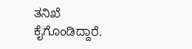ತನಿಖೆ ಕೈಗೊಂಡಿದ್ದಾರೆ.